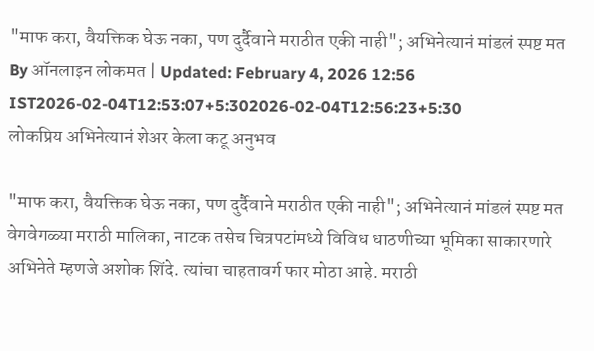"माफ करा, वैयक्तिक घेऊ नका, पण दुर्दैवाने मराठीत एकी नाही"; अभिनेत्यानं मांडलं स्पष्ट मत
By ऑनलाइन लोकमत | Updated: February 4, 2026 12:56 IST2026-02-04T12:53:07+5:302026-02-04T12:56:23+5:30
लोकप्रिय अभिनेत्यानं शेअर केला कटू अनुभव

"माफ करा, वैयक्तिक घेऊ नका, पण दुर्दैवाने मराठीत एकी नाही"; अभिनेत्यानं मांडलं स्पष्ट मत
वेगवेगळ्या मराठी मालिका, नाटक तसेच चित्रपटांमध्ये विविध धाठणीच्या भूमिका साकारणारे अभिनेते म्हणजे अशोक शिंदे. त्यांचा चाहतावर्ग फार मोठा आहे. मराठी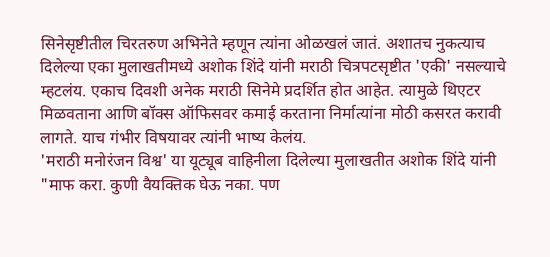सिनेसृष्टीतील चिरतरुण अभिनेते म्हणून त्यांना ओळखलं जातं. अशातच नुकत्याच दिलेल्या एका मुलाखतीमध्ये अशोक शिंदे यांनी मराठी चित्रपटसृष्टीत 'एकी' नसल्याचे म्हटलंय. एकाच दिवशी अनेक मराठी सिनेमे प्रदर्शित होत आहेत. त्यामुळे थिएटर मिळवताना आणि बॉक्स ऑफिसवर कमाई करताना निर्मात्यांना मोठी कसरत करावी लागते. याच गंभीर विषयावर त्यांनी भाष्य केलंय.
'मराठी मनोरंजन विश्व' या यूट्यूब वाहिनीला दिलेल्या मुलाखतीत अशोक शिंदे यांनी "माफ करा. कुणी वैयक्तिक घेऊ नका. पण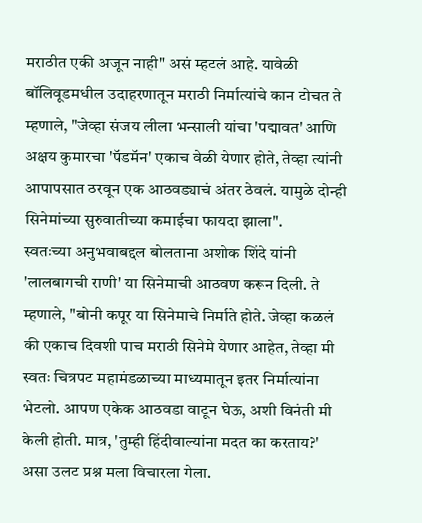मराठीत एकी अजून नाही" असं म्हटलं आहे. यावेळी बॉलिवूडमधील उदाहरणातून मराठी निर्मात्यांचे कान टोचत ते म्हणाले, "जेव्हा संजय लीला भन्साली यांचा 'पद्मावत' आणि अक्षय कुमारचा 'पॅडमॅन' एकाच वेळी येणार होते, तेव्हा त्यांनी आपापसात ठरवून एक आठवड्याचं अंतर ठेवलं. यामुळे दोन्ही सिनेमांच्या सुरुवातीच्या कमाईचा फायदा झाला".
स्वतःच्या अनुभवाबद्दल बोलताना अशोक शिंदे यांनी 'लालबागची राणी' या सिनेमाची आठवण करून दिली. ते म्हणाले, "बोनी कपूर या सिनेमाचे निर्माते होते. जेव्हा कळलं की एकाच दिवशी पाच मराठी सिनेमे येणार आहेत, तेव्हा मी स्वतः चित्रपट महामंडळाच्या माध्यमातून इतर निर्मात्यांना भेटलो. आपण एकेक आठवडा वाटून घेऊ, अशी विनंती मी केली होती. मात्र, 'तुम्ही हिंदीवाल्यांना मदत का करताय?' असा उलट प्रश्न मला विचारला गेला.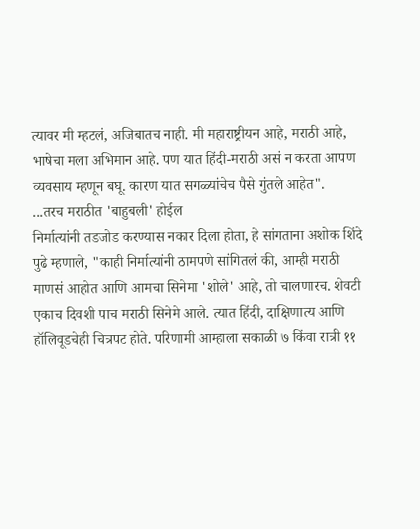त्यावर मी म्हटलं, अजिबातच नाही. मी महाराष्ट्रीयन आहे, मराठी आहे, भाषेचा मला अभिमान आहे. पण यात हिंदी-मराठी असं न करता आपण व्यवसाय म्हणून बघू. कारण यात सगळ्यांचेच पैसे गुंतले आहेत".
...तरच मराठीत 'बाहुबली' होईल
निर्मात्यांनी तडजोड करण्यास नकार दिला होता, हे सांगताना अशोक शिंदे पुढे म्हणाले, "काही निर्मात्यांनी ठामपणे सांगितलं की, आम्ही मराठी माणसं आहोत आणि आमचा सिनेमा 'शोले' आहे, तो चालणारच. शेवटी एकाच दिवशी पाच मराठी सिनेमे आले. त्यात हिंदी, दाक्षिणात्य आणि हॉलिवूडचेही चित्रपट होते. परिणामी आम्हाला सकाळी ७ किंवा रात्री ११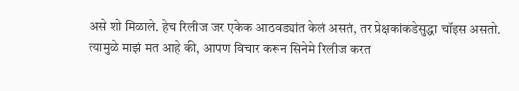असे शो मिळाले. हेच रिलीज जर एकेक आठवड्यांत केलं असतं, तर प्रेक्षकांकडेसुद्धा चॉइस असतो. त्यामुळे माझं मत आहे की, आपण विचार करून सिनेमे रिलीज करत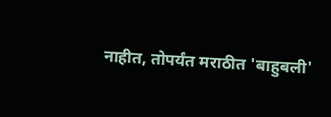नाहीत, तोपर्यंत मराठीत 'बाहुबली'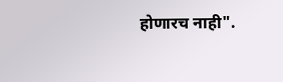होणारच नाही".